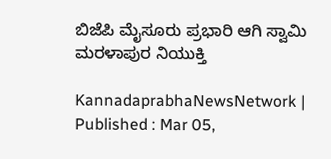ಬಿಜೆಪಿ ಮೈಸೂರು ಪ್ರಭಾರಿ ಆಗಿ ಸ್ವಾಮಿ ಮರಳಾಪುರ ನಿಯುಕ್ತಿ

KannadaprabhaNewsNetwork |
Published : Mar 05,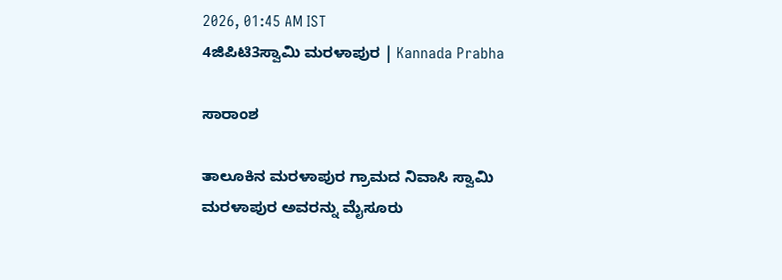2026, 01:45 AM IST
4ಜಿಪಿಟಿ3ಸ್ವಾಮಿ ಮರಳಾಪುರ | Kannada Prabha

ಸಾರಾಂಶ

ತಾಲೂಕಿನ ಮರಳಾಪುರ ಗ್ರಾಮದ ನಿವಾಸಿ ಸ್ವಾಮಿ ಮರಳಾಪುರ ಅವರನ್ನು ಮೈಸೂರು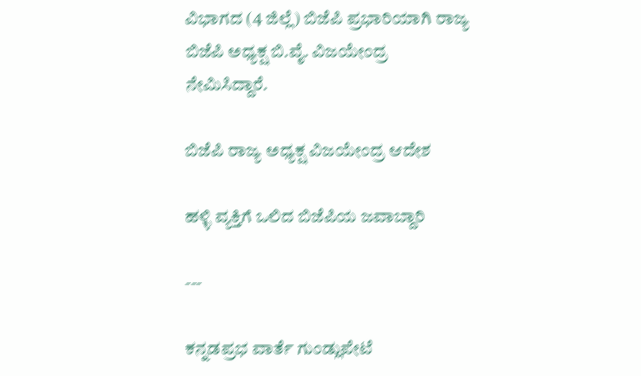ವಿಭಾಗದ (4 ಜಿಲ್ಲೆ) ಬಿಜೆಪಿ ಪ್ರಭಾರಿಯಾಗಿ ರಾಜ್ಯ ಬಿಜೆಪಿ ಅಧ್ಯಕ್ಷ ಬಿ.ವೈ. ವಿಜಯೇಂದ್ರ ನೇಮಿಸಿದ್ದಾರೆ.

ಬಿಜೆಪಿ ರಾಜ್ಯ ಅಧ್ಯಕ್ಷ ವಿಜಯೇಂದ್ರ ಆದೇಶ

ಹಳ್ಳಿ ವ್ಯಕ್ತಿಗೆ ಒಲಿದ ಬಿಜೆಪಿಯ ಜವಾಬ್ದಾರಿ

---

ಕನ್ನಡಪ್ರಭ ವಾರ್ತೆ ಗುಂಡ್ಲುಪೇಟೆ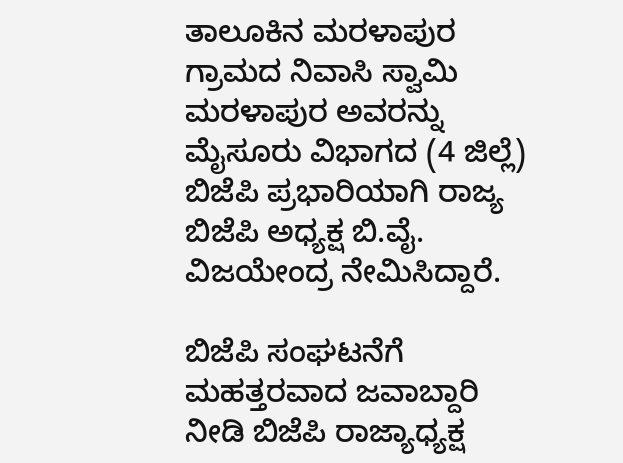ತಾಲೂಕಿನ ಮರಳಾಪುರ ಗ್ರಾಮದ ನಿವಾಸಿ ಸ್ವಾಮಿ ಮರಳಾಪುರ ಅವರನ್ನು ಮೈಸೂರು ವಿಭಾಗದ (4 ಜಿಲ್ಲೆ) ಬಿಜೆಪಿ ಪ್ರಭಾರಿಯಾಗಿ ರಾಜ್ಯ ಬಿಜೆಪಿ ಅಧ್ಯಕ್ಷ ಬಿ.ವೈ. ವಿಜಯೇಂದ್ರ ನೇಮಿಸಿದ್ದಾರೆ.

ಬಿಜೆಪಿ ಸಂಘಟನೆಗೆ ಮಹತ್ತರವಾದ ಜವಾಬ್ದಾರಿ ನೀಡಿ ಬಿಜೆಪಿ ರಾಜ್ಯಾಧ್ಯಕ್ಷ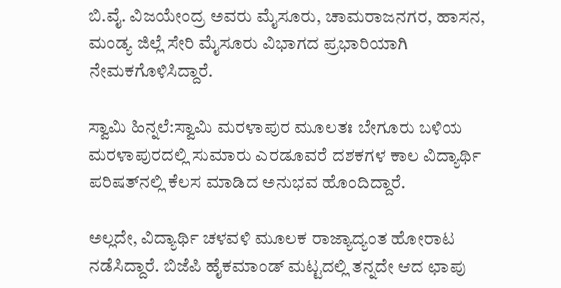ಬಿ.ವೈ. ವಿಜಯೇಂದ್ರ ಅವರು ಮೈಸೂರು, ಚಾಮರಾಜನಗರ, ಹಾಸನ, ಮಂಡ್ಯ ಜಿಲ್ಲೆ ಸೇರಿ ಮೈಸೂರು ವಿಭಾಗದ ಪ್ರಭಾರಿಯಾಗಿ ನೇಮಕಗೊಳಿಸಿದ್ದಾರೆ.

ಸ್ವಾಮಿ ಹಿನ್ನಲೆ:ಸ್ವಾಮಿ ಮರಳಾಪುರ ಮೂಲತಃ ಬೇಗೂರು ಬಳಿಯ ಮರಳಾಪುರದಲ್ಲಿ ಸುಮಾರು ಎರಡೂವರೆ ದಶಕಗಳ ಕಾಲ ವಿದ್ಯಾರ್ಥಿ ಪರಿಷತ್‌ನಲ್ಲಿ ಕೆಲಸ ಮಾಡಿದ ಅನುಭವ ಹೊಂದಿದ್ದಾರೆ.

ಅಲ್ಲದೇ, ವಿದ್ಯಾರ್ಥಿ ಚಳವಳಿ ಮೂಲಕ ರಾಜ್ಯಾದ್ಯಂತ ಹೋರಾಟ ನಡೆಸಿದ್ದಾರೆ. ಬಿಜೆಪಿ ಹೈಕಮಾಂಡ್‌ ಮಟ್ಟದಲ್ಲಿ ತನ್ನದೇ ಆದ ಛಾಪು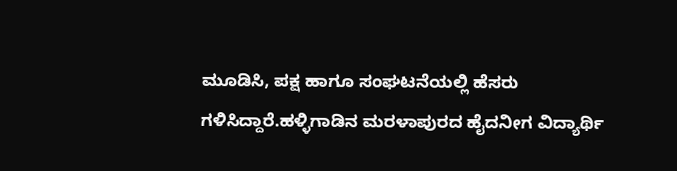ಮೂಡಿಸಿ, ಪಕ್ಷ ಹಾಗೂ ಸಂಘಟನೆಯಲ್ಲಿ ಹೆಸರು ಗಳಿಸಿದ್ದಾರೆ.ಹಳ್ಳಿಗಾಡಿನ ಮರಳಾಪುರದ ಹೈದನೀಗ ವಿದ್ಯಾರ್ಥಿ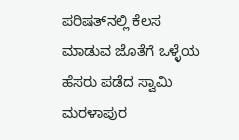ಪರಿಷತ್‌ನಲ್ಲಿ ಕೆಲಸ ಮಾಡುವ ಜೊತೆಗೆ ಒಳ್ಳೆಯ ಹೆಸರು ಪಡೆದ ಸ್ವಾಮಿ ಮರಳಾಪುರ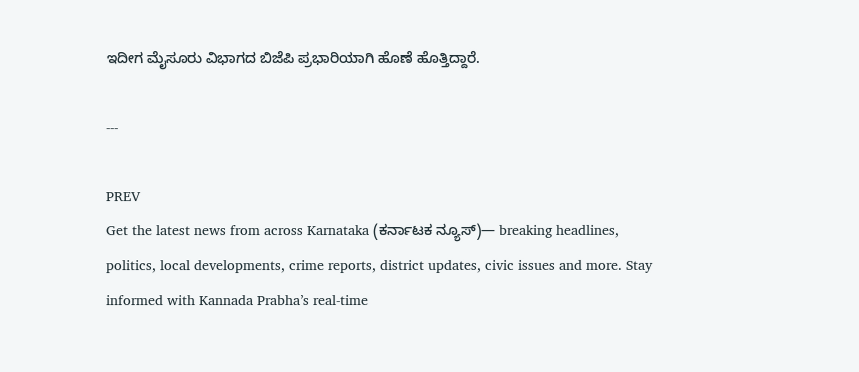ಇದೀಗ ಮೈಸೂರು ವಿಭಾಗದ ಬಿಜೆಪಿ ಪ್ರಭಾರಿಯಾಗಿ ಹೊಣೆ ಹೊತ್ತಿದ್ದಾರೆ.

---

PREV
Get the latest news from across Karnataka (ಕರ್ನಾಟಕ ನ್ಯೂಸ್)— breaking headlines, politics, local developments, crime reports, district updates, civic issues and more. Stay informed with Kannada Prabha’s real‑time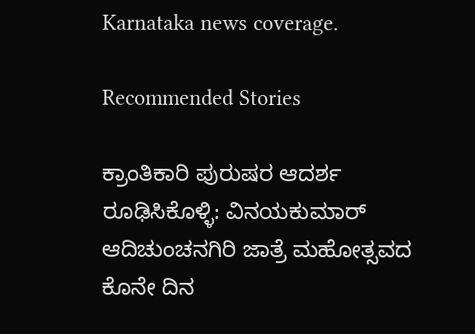Karnataka news coverage.

Recommended Stories

ಕ್ರಾಂತಿಕಾರಿ ಪುರುಷರ ಆದರ್ಶ ರೂಢಿಸಿಕೊಳ್ಳಿ: ವಿನಯಕುಮಾರ್‌
ಆದಿಚುಂಚನಗಿರಿ ಜಾತ್ರೆ ಮಹೋತ್ಸವದ ಕೊನೇ ದಿನ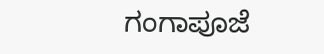ಗಂಗಾಪೂಜೆ